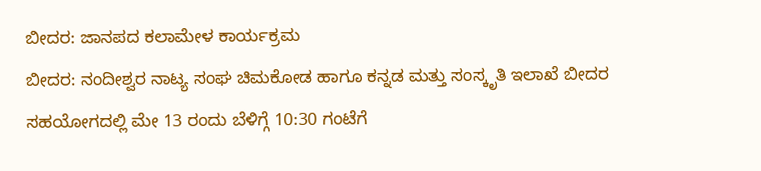ಬೀದರ: ಜಾನಪದ ಕಲಾಮೇಳ ಕಾರ್ಯಕ್ರಮ
ಬೀದರ: ನಂದೀಶ್ವರ ನಾಟ್ಯ ಸಂಘ ಚಿಮಕೋಡ ಹಾಗೂ ಕನ್ನಡ ಮತ್ತು ಸಂಸ್ಕೃತಿ ಇಲಾಖೆ ಬೀದರ ಸಹಯೋಗದಲ್ಲಿ ಮೇ 13 ರಂದು ಬೆಳಿಗ್ಗೆ 10:30 ಗಂಟೆಗೆ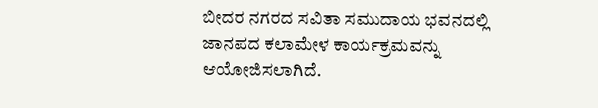ಬೀದರ ನಗರದ ಸವಿತಾ ಸಮುದಾಯ ಭವನದಲ್ಲಿ ಜಾನಪದ ಕಲಾಮೇಳ ಕಾರ್ಯಕ್ರಮವನ್ನು ಆಯೋಜಿಸಲಾಗಿದೆ.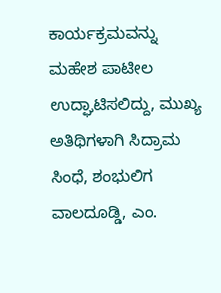ಕಾರ್ಯಕ್ರಮವನ್ನು ಮಹೇಶ ಪಾಟೀಲ ಉದ್ಘಾಟಿಸಲಿದ್ದು, ಮುಖ್ಯ ಅತಿಥಿಗಳಾಗಿ ಸಿದ್ರಾಮ ಸಿಂಧೆ, ಶಂಭುಲಿಗ ವಾಲದೂಡ್ಡಿ, ಎಂ.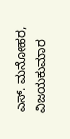ಎಸ್. ಮನೋಹರ, ವಿಜಯಕುಮಾರ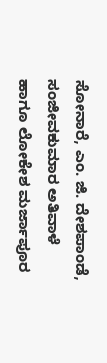ಸೋನಾರೆ, ಎಂ. ಜಿ. ದೇಶಪಾಂಡೆ, ಸಂಜೀವಕುಮಾರ ಅತಿವಾಳೆ ಹಾಗೂ ಲೋಕೇಶ ಮರ್ಜಾಪೂರ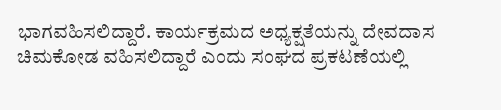ಭಾಗವಹಿಸಲಿದ್ದಾರೆ. ಕಾರ್ಯಕ್ರಮದ ಅಧ್ಯಕ್ಷತೆಯನ್ನು ದೇವದಾಸ ಚಿಮಕೋಡ ವಹಿಸಲಿದ್ದಾರೆ ಎಂದು ಸಂಘದ ಪ್ರಕಟಣೆಯಲ್ಲಿ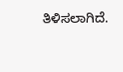ತಿಳಿಸಲಾಗಿದೆ.